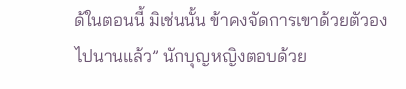ด้ในตอนนี้ มิเช่นนั้น ข้าคงจัดการเขาด้วยตัวองไปนานแล้ว” นักบุญหญิงตอบด้วย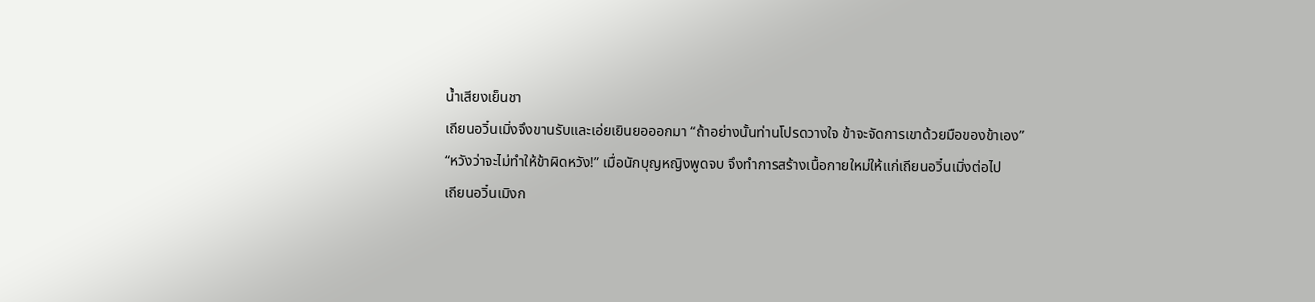น้ำเสียงเย็นชา
เถียนอวิ๋นเมิ่งจึงขานรับและเอ่ยเยินยอออกมา “ถ้าอย่างนั้นท่านโปรดวางใจ ข้าจะจัดการเขาด้วยมือของข้าเอง”
“หวังว่าจะไม่ทำให้ข้าผิดหวัง!” เมื่อนักบุญหญิงพูดจบ จึงทำการสร้างเนื้อกายใหม่ให้แก่เถียนอวิ๋นเมิ่งต่อไป
เถียนอวิ๋นเมิงก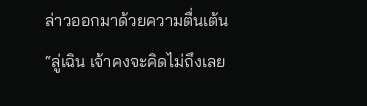ล่าวออกมาด้วยความตื่นเต้น “ลู่เฉิน เจ้าคงจะคิดไม่ถึงเลย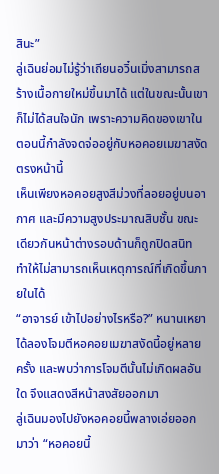สินะ”
ลู่เฉินย่อมไม่รู้ว่าเถียนอวิ๋นเมิ่งสามารถสร้างเนื้อกายใหม่ขึ้นมาได้ แต่ในขณะนั้นเขาก็ไม่ได้สนใจนัก เพราะความคิดของเขาในตอนนี้กำลังจดจ่ออยู่กับหอคอยเมฆาสงัดตรงหน้านี้
เห็นเพียงหอคอยสูงสีม่วงที่ลอยอยู่บนอากาศ และมีความสูงประมาณสิบชั้น ขณะเดียวกันหน้าต่างรอบด้านก็ถูกปิดสนิท ทำให้ไม่สามารถเห็นเหตุการณ์ที่เกิดขึ้นภายในได้
“อาจารย์ เข้าไปอย่างไรหรือ?” หนานเหยาได้ลองโจมตีหอคอยเมฆาสงัดนี้อยู่หลายครั้ง และพบว่าการโจมตีนั้นไม่เกิดผลอันใด จึงแสดงสีหน้าสงสัยออกมา
ลู่เฉินมองไปยังหอคอยนี้พลางเอ่ยออกมาว่า “หอคอยนี้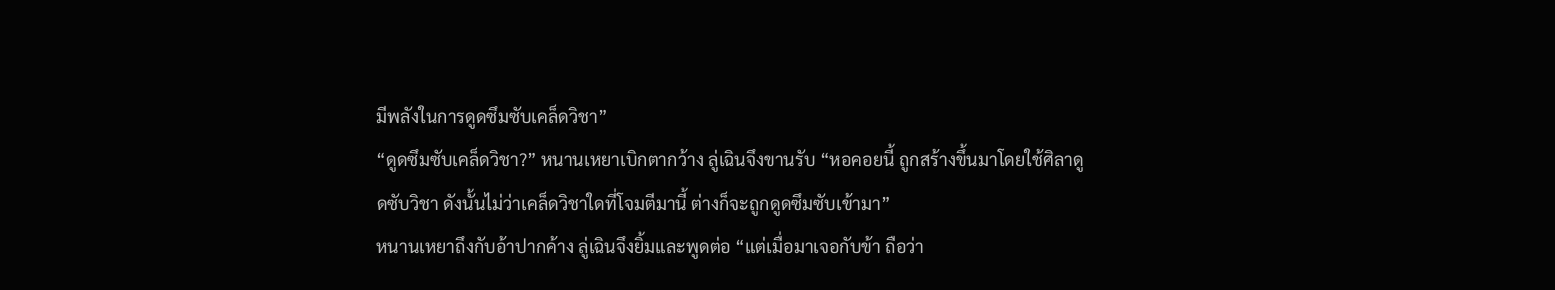มีพลังในการดูดซึมซับเคล็ดวิชา”
“ดูดซึมซับเคล็ดวิชา?” หนานเหยาเบิกตากว้าง ลู่เฉินจึงขานรับ “หอคอยนี้ ถูกสร้างขึ้นมาโดยใช้ศิลาดูดซับวิชา ดังนั้นไม่ว่าเคล็ดวิชาใดที่โจมตีมานี้ ต่างก็จะถูกดูดซึมซับเข้ามา”
หนานเหยาถึงกับอ้าปากค้าง ลู่เฉินจึงยิ้มและพูดต่อ “แต่เมื่อมาเจอกับข้า ถือว่า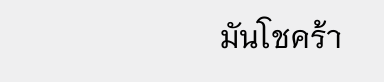มันโชคร้า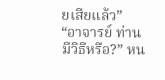ยเสียแล้ว”
“อาจารย์ ท่านมีวิธีหรือ?” หน